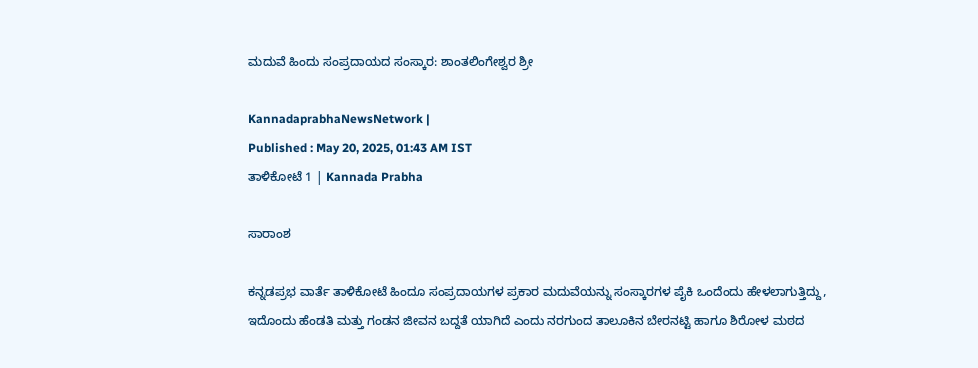ಮದುವೆ ಹಿಂದು ಸಂಪ್ರದಾಯದ ಸಂಸ್ಕಾರ: ಶಾಂತಲಿಂಗೇಶ್ವರ ಶ್ರೀ

KannadaprabhaNewsNetwork |
Published : May 20, 2025, 01:43 AM IST
ತಾಳಿಕೋಟೆ 1 | Kannada Prabha

ಸಾರಾಂಶ

ಕನ್ನಡಪ್ರಭ ವಾರ್ತೆ ತಾಳಿಕೋಟೆ ಹಿಂದೂ ಸಂಪ್ರದಾಯಗಳ ಪ್ರಕಾರ ಮದುವೆಯನ್ನು ಸಂಸ್ಕಾರಗಳ ಪೈಕಿ ಒಂದೆಂದು ಹೇಳಲಾಗುತ್ತಿದ್ದು, ಇದೊಂದು ಹೆಂಡತಿ ಮತ್ತು ಗಂಡನ ಜೀವನ ಬದ್ದತೆ ಯಾಗಿದೆ ಎಂದು ನರಗುಂದ ತಾಲೂಕಿನ ಬೇರನಟ್ಟಿ ಹಾಗೂ ಶಿರೋಳ ಮಠದ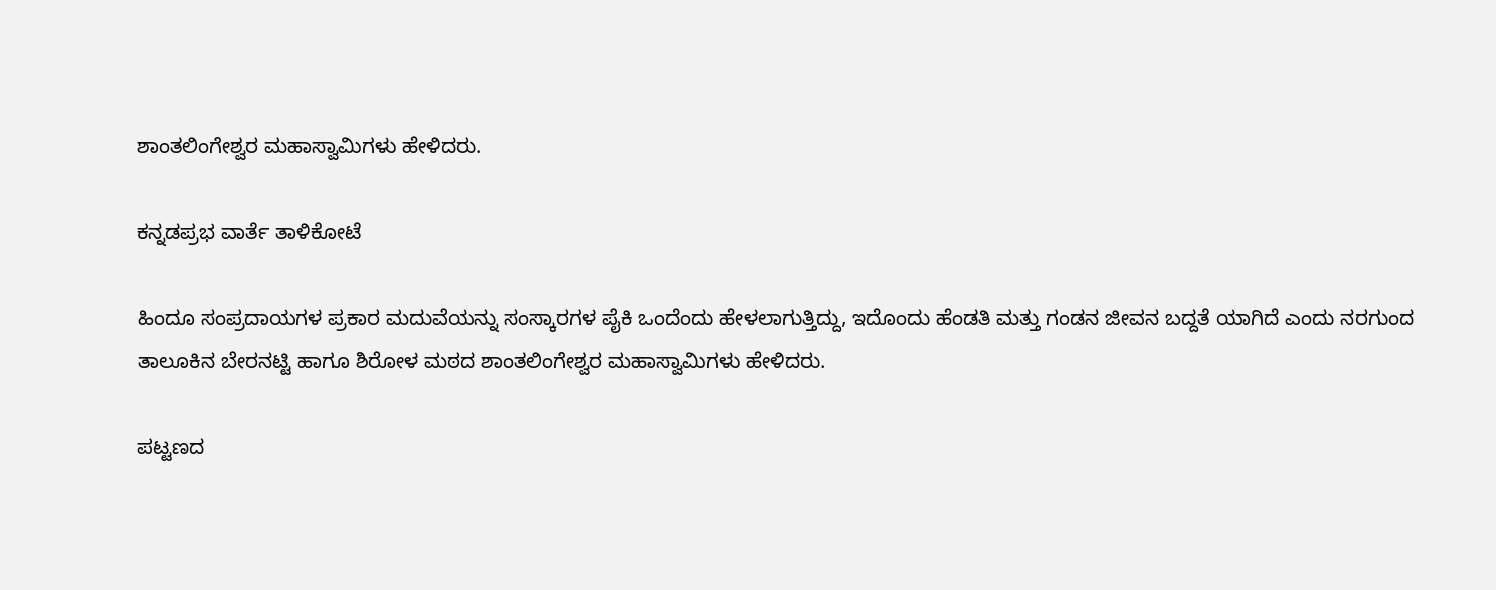ಶಾಂತಲಿಂಗೇಶ್ವರ ಮಹಾಸ್ವಾಮಿಗಳು ಹೇಳಿದರು.

ಕನ್ನಡಪ್ರಭ ವಾರ್ತೆ ತಾಳಿಕೋಟೆ

ಹಿಂದೂ ಸಂಪ್ರದಾಯಗಳ ಪ್ರಕಾರ ಮದುವೆಯನ್ನು ಸಂಸ್ಕಾರಗಳ ಪೈಕಿ ಒಂದೆಂದು ಹೇಳಲಾಗುತ್ತಿದ್ದು, ಇದೊಂದು ಹೆಂಡತಿ ಮತ್ತು ಗಂಡನ ಜೀವನ ಬದ್ದತೆ ಯಾಗಿದೆ ಎಂದು ನರಗುಂದ ತಾಲೂಕಿನ ಬೇರನಟ್ಟಿ ಹಾಗೂ ಶಿರೋಳ ಮಠದ ಶಾಂತಲಿಂಗೇಶ್ವರ ಮಹಾಸ್ವಾಮಿಗಳು ಹೇಳಿದರು.

ಪಟ್ಟಣದ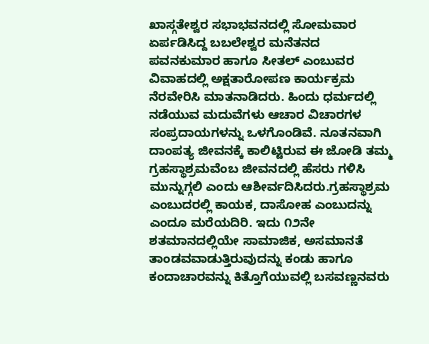ಖಾಸ್ಗತೇಶ್ವರ ಸಭಾಭವನದಲ್ಲಿ ಸೋಮವಾರ ಏರ್ಪಡಿಸಿದ್ದ ಬಬಲೇಶ್ವರ ಮನೆತನದ ಪವನಕುಮಾರ ಹಾಗೂ ಸೀತಲ್‌ ಎಂಬುವರ ವಿವಾಹದಲ್ಲಿ ಅಕ್ಷತಾರೋಪಣ ಕಾರ್ಯಕ್ರಮ ನೆರವೇರಿಸಿ ಮಾತನಾಡಿದರು. ಹಿಂದು ಧರ್ಮದಲ್ಲಿ ನಡೆಯುವ ಮದುವೆಗಳು ಆಚಾರ ವಿಚಾರಗಳ ಸಂಪ್ರದಾಯಗಳನ್ನು ಒಳಗೊಂಡಿವೆ. ನೂತನವಾಗಿ ದಾಂಪತ್ಯ ಜೀವನಕ್ಕೆ ಕಾಲಿಟ್ಟಿರುವ ಈ ಜೋಡಿ ತಮ್ಮ ಗ್ರಹಸ್ಥಾಶ್ರಮವೆಂಬ ಜೀವನದಲ್ಲಿ ಹೆಸರು ಗಳಿಸಿ ಮುನ್ನುಗ್ಗಲಿ ಎಂದು ಆಶೀರ್ವದಿಸಿದರು.ಗ್ರಹಸ್ಥಾಶ್ರಮ ಎಂಬುದರಲ್ಲಿ ಕಾಯಕ, ದಾಸೋಹ ಎಂಬುದನ್ನು ಎಂದೂ ಮರೆಯದಿರಿ. ಇದು ೧೨ನೇ ಶತಮಾನದಲ್ಲಿಯೇ ಸಾಮಾಜಿಕ, ಅಸಮಾನತೆ ತಾಂಡವವಾಡುತ್ತಿರುವುದನ್ನು ಕಂಡು ಹಾಗೂ ಕಂದಾಚಾರವನ್ನು ಕಿತ್ತೊಗೆಯುವಲ್ಲಿ ಬಸವಣ್ಣನವರು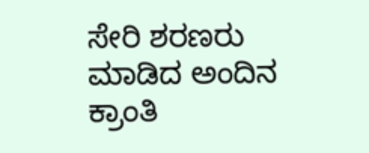ಸೇರಿ ಶರಣರು ಮಾಡಿದ ಅಂದಿನ ಕ್ರಾಂತಿ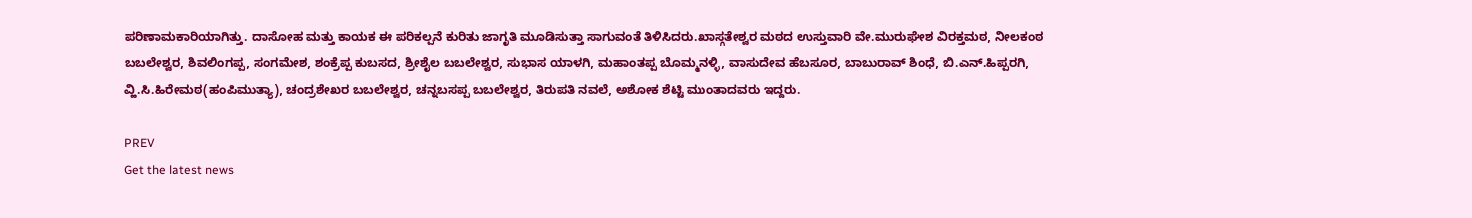ಪರಿಣಾಮಕಾರಿಯಾಗಿತ್ತು. ದಾಸೋಹ ಮತ್ತು ಕಾಯಕ ಈ ಪರಿಕಲ್ಪನೆ ಕುರಿತು ಜಾಗೃತಿ ಮೂಡಿಸುತ್ತಾ ಸಾಗುವಂತೆ ತಿಳಿಸಿದರು.ಖಾಸ್ಗತೇಶ್ವರ ಮಠದ ಉಸ್ತುವಾರಿ ವೇ.ಮುರುಘೇಶ ವಿರಕ್ತಮಠ, ನೀಲಕಂಠ ಬಬಲೇಶ್ವರ, ಶಿವಲಿಂಗಪ್ಪ, ಸಂಗಮೇಶ, ಶಂಕ್ರೆಪ್ಪ ಕುಬಸದ, ಶ್ರೀಶೈಲ ಬಬಲೇಶ್ವರ, ಸುಭಾಸ ಯಾಳಗಿ, ಮಹಾಂತಪ್ಪ ಬೊಮ್ಮನಳ್ಳಿ, ವಾಸುದೇವ ಹೆಬಸೂರ, ಬಾಬುರಾವ್ ಶಿಂಧೆ, ಬಿ.ಎನ್.ಹಿಪ್ಪರಗಿ, ವ್ಹಿ.ಸಿ.ಹಿರೇಮಠ(ಹಂಪಿಮುತ್ಯಾ), ಚಂದ್ರಶೇಖರ ಬಬಲೇಶ್ವರ, ಚನ್ನಬಸಪ್ಪ ಬಬಲೇಶ್ವರ, ತಿರುಪತಿ ನವಲೆ, ಅಶೋಕ ಶೆಟ್ಟಿ ಮುಂತಾದವರು ಇದ್ದರು.

PREV
Get the latest news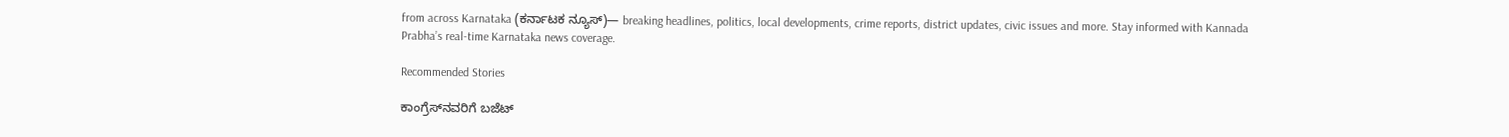from across Karnataka (ಕರ್ನಾಟಕ ನ್ಯೂಸ್)— breaking headlines, politics, local developments, crime reports, district updates, civic issues and more. Stay informed with Kannada Prabha’s real‑time Karnataka news coverage.

Recommended Stories

ಕಾಂಗ್ರೆಸ್‌ನವರಿಗೆ ಬಜೆಟ್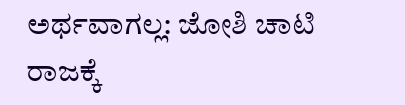ಅರ್ಥವಾಗಲ್ಲ: ಜೋಶಿ ಚಾಟಿ
ರಾಜಕ್ಕೆ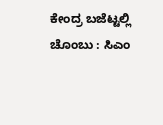ಕೇಂದ್ರ ಬಜೆಟ್ಟಲ್ಲಿ ಚೊಂಬು : ಸಿಎಂ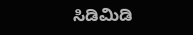ಸಿಡಿಮಿಡಿ